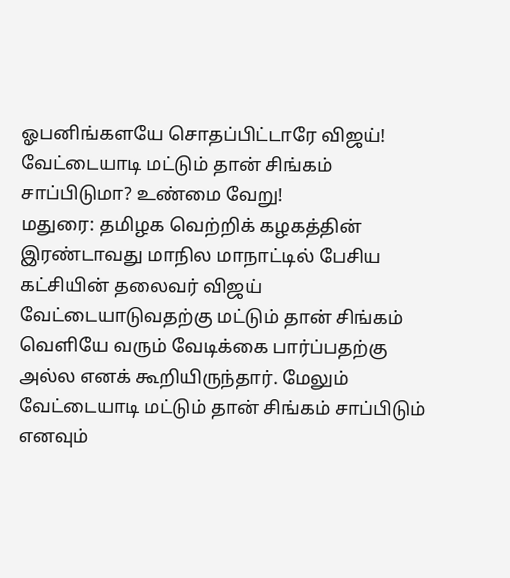ஓபனிங்களயே சொதப்பிட்டாரே விஜய்! வேட்டையாடி மட்டும் தான் சிங்கம் சாப்பிடுமா? உண்மை வேறு!
மதுரை: தமிழக வெற்றிக் கழகத்தின் இரண்டாவது மாநில மாநாட்டில் பேசிய கட்சியின் தலைவர் விஜய் வேட்டையாடுவதற்கு மட்டும் தான் சிங்கம் வெளியே வரும் வேடிக்கை பார்ப்பதற்கு அல்ல எனக் கூறியிருந்தார். மேலும் வேட்டையாடி மட்டும் தான் சிங்கம் சாப்பிடும் எனவும்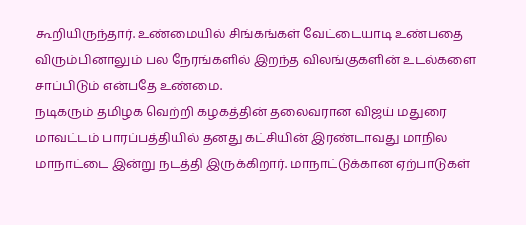கூறியிருந்தார். உண்மையில் சிங்கங்கள் வேட்டையாடி உண்பதை விரும்பினாலும் பல நேரங்களில் இறந்த விலங்குகளின் உடல்களை சாப்பிடும் என்பதே உண்மை.
நடிகரும் தமிழக வெற்றி கழகத்தின் தலைவரான விஜய் மதுரை மாவட்டம் பாரப்பத்தியில் தனது கட்சியின் இரண்டாவது மாநில மாநாட்டை இன்று நடத்தி இருக்கிறார். மாநாட்டுக்கான ஏற்பாடுகள்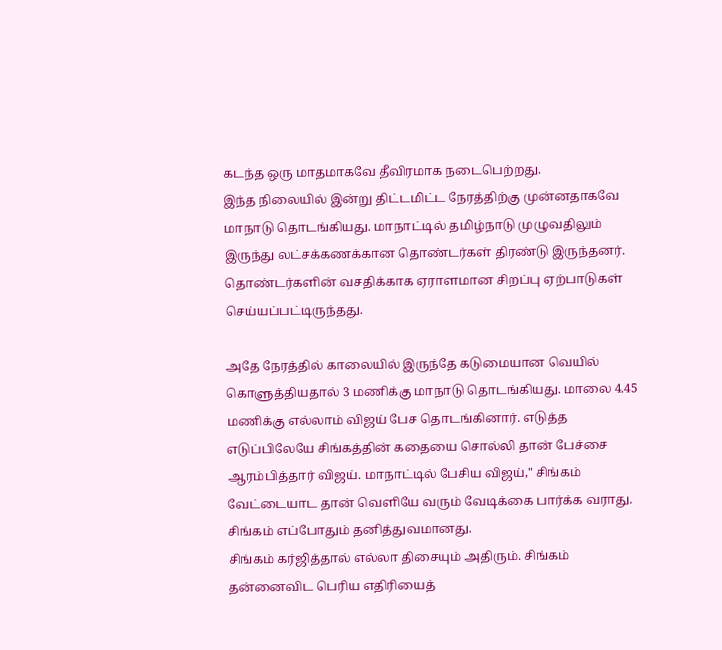கடந்த ஒரு மாதமாகவே தீவிரமாக நடைபெற்றது.
இந்த நிலையில் இன்று திட்டமிட்ட நேரத்திற்கு முன்னதாகவே மாநாடு தொடங்கியது. மாநாட்டில் தமிழ்நாடு முழுவதிலும் இருந்து லட்சக்கணக்கான தொண்டர்கள் திரண்டு இருந்தனர். தொண்டர்களின் வசதிக்காக ஏராளமான சிறப்பு ஏற்பாடுகள் செய்யப்பட்டிருந்தது.

அதே நேரத்தில் காலையில் இருந்தே கடுமையான வெயில் கொளுத்தியதால் 3 மணிக்கு மாநாடு தொடங்கியது. மாலை 4.45 மணிக்கு எல்லாம் விஜய் பேச தொடங்கினார். எடுத்த எடுப்பிலேயே சிங்கத்தின் கதையை சொல்லி தான் பேச்சை ஆரம்பித்தார் விஜய். மாநாட்டில் பேசிய விஜய்," சிங்கம் வேட்டையாட தான் வெளியே வரும் வேடிக்கை பார்க்க வராது. சிங்கம் எப்போதும் தனித்துவமானது.
சிங்கம் கர்ஜித்தால் எல்லா திசையும் அதிரும். சிங்கம் தன்னைவிட பெரிய எதிரியைத்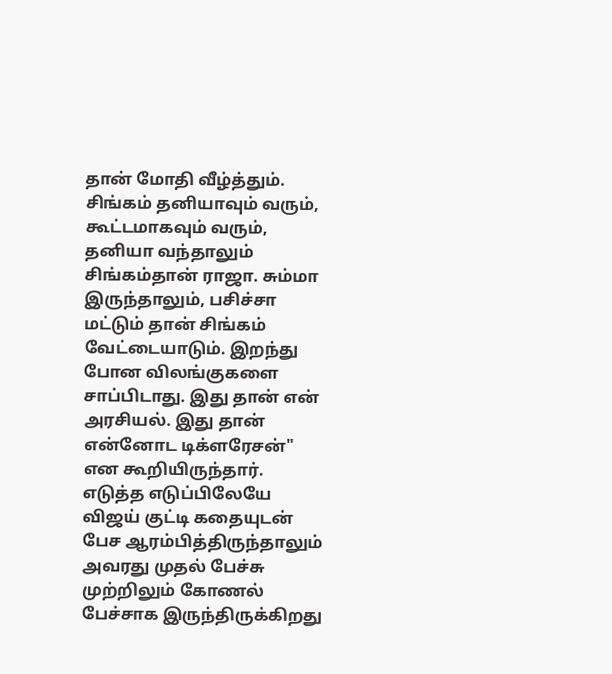தான் மோதி வீழ்த்தும். சிங்கம் தனியாவும் வரும், கூட்டமாகவும் வரும், தனியா வந்தாலும் சிங்கம்தான் ராஜா. சும்மா இருந்தாலும், பசிச்சா மட்டும் தான் சிங்கம் வேட்டையாடும். இறந்து போன விலங்குகளை சாப்பிடாது. இது தான் என் அரசியல். இது தான் என்னோட டிக்ளரேசன்" என கூறியிருந்தார்.
எடுத்த எடுப்பிலேயே விஜய் குட்டி கதையுடன் பேச ஆரம்பித்திருந்தாலும் அவரது முதல் பேச்சு முற்றிலும் கோணல் பேச்சாக இருந்திருக்கிறது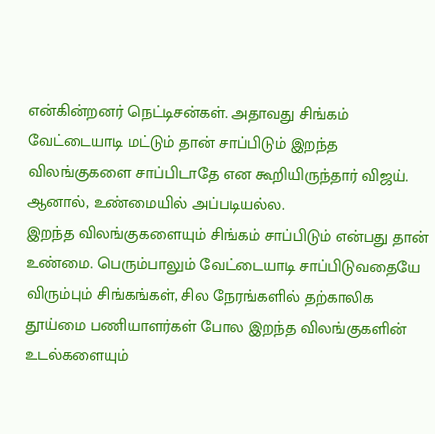என்கின்றனர் நெட்டிசன்கள். அதாவது சிங்கம் வேட்டையாடி மட்டும் தான் சாப்பிடும் இறந்த விலங்குகளை சாப்பிடாதே என கூறியிருந்தார் விஜய். ஆனால், உண்மையில் அப்படியல்ல.
இறந்த விலங்குகளையும் சிங்கம் சாப்பிடும் என்பது தான் உண்மை. பெரும்பாலும் வேட்டையாடி சாப்பிடுவதையே விரும்பும் சிங்கங்கள், சில நேரங்களில் தற்காலிக தூய்மை பணியாளர்கள் போல இறந்த விலங்குகளின் உடல்களையும்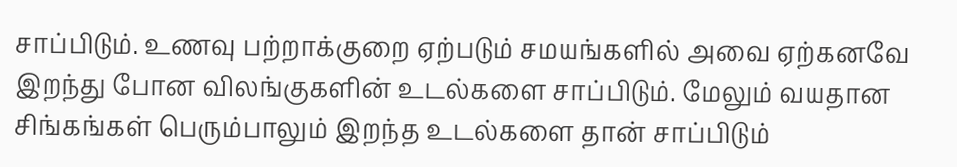சாப்பிடும். உணவு பற்றாக்குறை ஏற்படும் சமயங்களில் அவை ஏற்கனவே இறந்து போன விலங்குகளின் உடல்களை சாப்பிடும். மேலும் வயதான சிங்கங்கள் பெரும்பாலும் இறந்த உடல்களை தான் சாப்பிடும்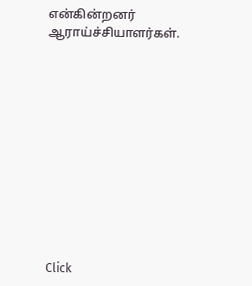என்கின்றனர் ஆராய்ச்சியாளர்கள்.












Click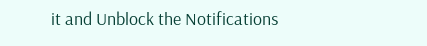it and Unblock the Notifications